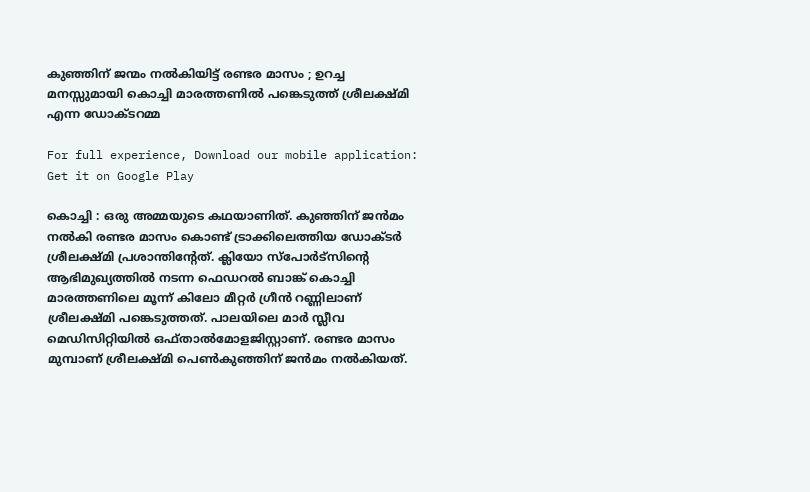കുഞ്ഞിന്‌ ജന്മം നൽകിയിട്ട് രണ്ടര മാസം ; ഉറച്ച മനസ്സുമായി കൊച്ചി മാരത്തണില്‍ പങ്കെടുത്ത് ശ്രീലക്ഷ്‌മി എന്ന ഡോക്ടറമ്മ

For full experience, Download our mobile application:
Get it on Google Play

കൊച്ചി : ഒരു അമ്മയുടെ കഥയാണിത്‌. കുഞ്ഞിന്‌ ജൻമം നൽകി രണ്ടര മാസം കൊണ്ട്‌ ട്രാക്കിലെത്തിയ ഡോക്ടർ ശ്രീലക്ഷ്‌മി പ്രശാന്തിന്റേത്‌. ക്ലിയോ സ്‌പോർട്‌സിന്റെ ആഭിമുഖ്യത്തിൽ നടന്ന ഫെഡറൽ ബാങ്ക്‌ കൊച്ചി മാരത്തണിലെ മൂന്ന്‌ കിലോ മീറ്റർ ഗ്രീൻ റണ്ണിലാണ്‌ ശ്രീലക്ഷ്‌മി പങ്കെടുത്തത്‌. പാലയിലെ മാർ സ്ലീവ മെഡിസിറ്റിയിൽ ഒഫ്‌താൽമോളജിസ്റ്റാണ്‌. രണ്ടര മാസം മുമ്പാണ്‌ ശ്രീലക്ഷ്‌മി പെൺകുഞ്ഞിന്‌ ജൻമം നൽകിയത്‌.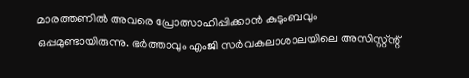മാരത്തണിൽ അവരെ പ്രോത്സാഹിപ്പിക്കാൻ കുടുംബവും ഒപ്പമുണ്ടായിരുന്നു. ഭർത്താവും എംജി സർവകലാശാലയിലെ അസിസ്റ്റ്‌ന്റ്‌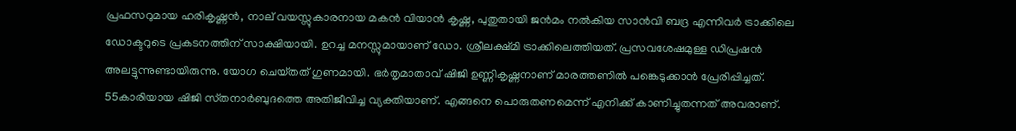പ്രഫസറുമായ ഹരികൃഷ്ണൻ, നാല്‌ വയസ്സുകാരനായ മകൻ വിയാൻ കൃഷ്ണ, പുതുതായി ജൻമം നൽകിയ സാൻവി ബദ്ര എന്നിവർ ട്രാക്കിലെ ഡോക്ടറുടെ പ്രകടനത്തിന്‌ സാക്ഷിയായി. ഉറച്ച മനസ്സുമായാണ്‌ ഡോ. ശ്രീലക്ഷ്‌മി ട്രാക്കിലെത്തിയത്‌. പ്രസവശേഷമുള്ള ഡിപ്രഷൻ അലട്ടുന്നുണ്ടായിരുന്നു. യോഗ ചെയ്‌തത്‌ ഗുണമായി. ഭർതൃമാതാവ്‌ ഷിജി ഉണ്ണികൃഷ്ണനാണ്‌ മാരത്തണിൽ പങ്കെടുക്കാൻ പ്രേരിപ്പിച്ചത്‌. 55കാരിയായ ഷിജി സ്‌തനാർബുദത്തെ അതിജീവിച്ച വ്യക്തിയാണ്‌. എങ്ങനെ പൊരുതണമെന്ന്‌ എനിക്ക്‌ കാണിച്ചുതന്നത്‌ അവരാണ്‌.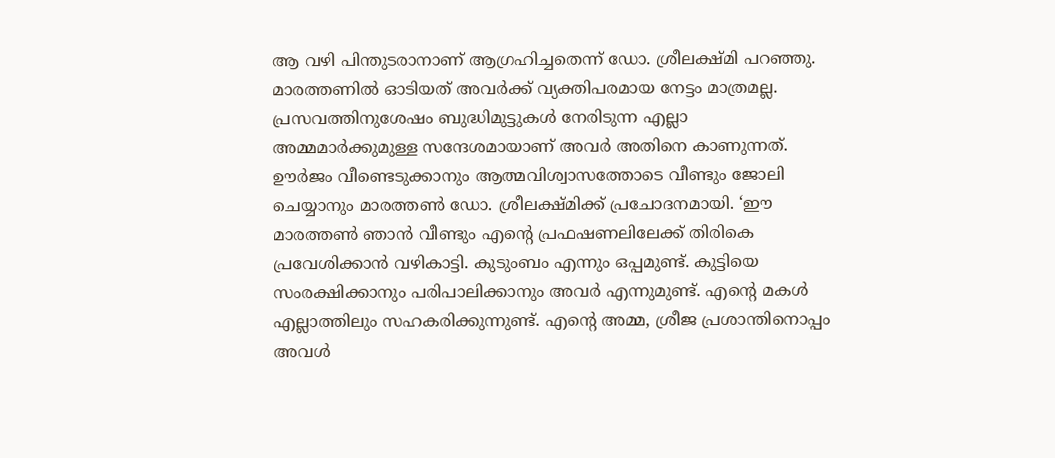ആ വഴി പിന്തുടരാനാണ്‌ ആഗ്രഹിച്ചതെന്ന് ഡോ. ശ്രീലക്ഷ്‌മി പറഞ്ഞു. മാരത്തണിൽ ഓടിയത്‌ അവർക്ക്‌ വ്യക്തിപരമായ നേട്ടം മാത്രമല്ല. പ്രസവത്തിനുശേഷം ബുദ്ധിമുട്ടുകൾ നേരിടുന്ന എല്ലാ അമ്മമാർക്കുമുള്ള സന്ദേശമായാണ്‌ അവർ അതിനെ കാണുന്നത്‌. ഊർജം വീണ്ടെടുക്കാനും ആത്മവിശ്വാസത്തോടെ വീണ്ടും ജോലി ചെയ്യാനും മാരത്തൺ ഡോ. ശ്രീലക്ഷ്‌മിക്ക്‌ പ്രചോദനമായി. ‘ഈ മാരത്തൺ ഞാൻ വീണ്ടും എന്റെ പ്രഫഷണലിലേക്ക്‌ തിരികെ പ്രവേശിക്കാൻ വഴികാട്ടി. കുടുംബം എന്നും ഒപ്പമുണ്ട്‌. കുട്ടിയെ സംരക്ഷിക്കാനും പരിപാലിക്കാനും അവർ എന്നുമുണ്ട്. എന്റെ മകൾ എല്ലാത്തിലും സഹകരിക്കുന്നുണ്ട്‌. എന്റെ അമ്മ, ശ്രീജ പ്രശാന്തിനൊപ്പം അവൾ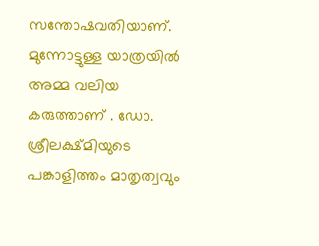സന്തോഷവതിയാണ്‌. മുന്നോട്ടുള്ള യാത്രയിൽ അമ്മ വലിയ കരുത്താണ്‌ . ഡോ. ശ്രീലക്ഷ്‌മിയുടെ പങ്കാളിത്തം മാതൃത്വവും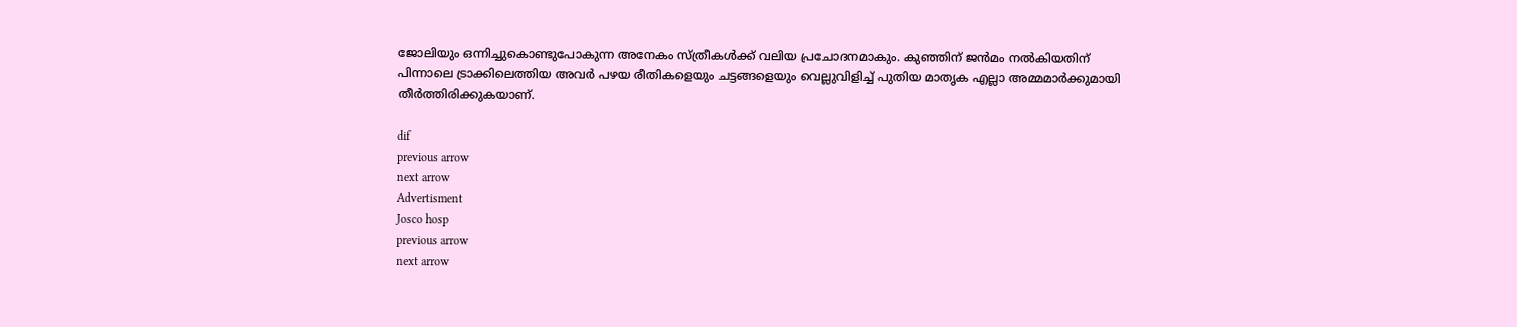ജോലിയും ഒന്നിച്ചുകൊണ്ടുപോകുന്ന അനേകം സ്‌ത്രീകൾക്ക്‌ വലിയ പ്രചോദനമാകും. കുഞ്ഞിന്‌ ജൻമം നൽകിയതിന്‌ പിന്നാലെ ട്രാക്കിലെത്തിയ അവർ പഴയ രീതികളെയും ചട്ടങ്ങളെയും വെല്ലുവിളിച്ച്‌ പുതിയ മാതൃക എല്ലാ അമ്മമാർക്കുമായി തീർത്തിരിക്കുകയാണ്‌.

dif
previous arrow
next arrow
Advertisment
Josco hosp
previous arrow
next arrow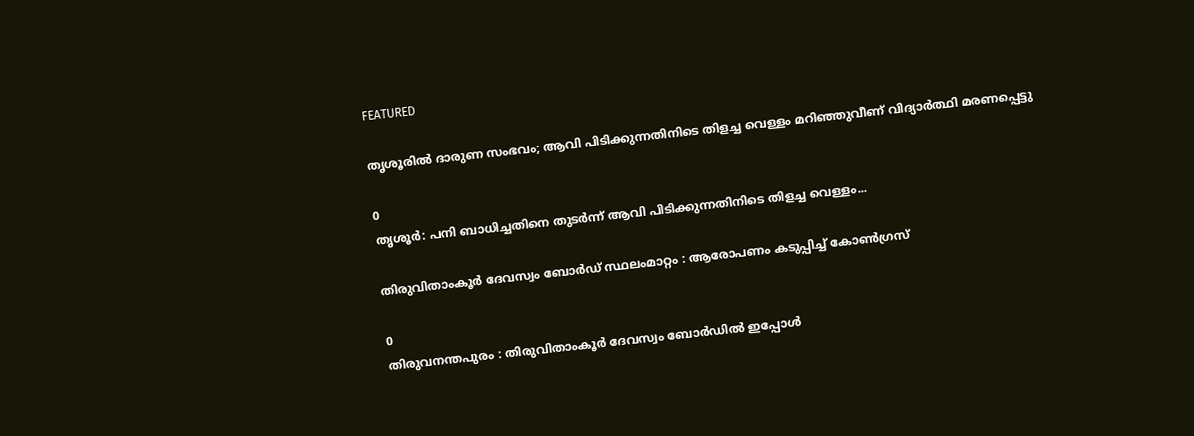FEATURED

തൃശൂരിൽ ദാരുണ സംഭവം; ആവി പിടിക്കുന്നതിനിടെ തിളച്ച വെള്ളം മറിഞ്ഞുവീണ് വിദ്യാർത്ഥി മരണപ്പെട്ടു

0
തൃശൂര്‍: പനി ബാധിച്ചതിനെ തുടർന്ന് ആവി പിടിക്കുന്നതിനിടെ തിളച്ച വെള്ളം...

തിരുവിതാംകൂർ ദേവസ്വം ബോർഡ്‌ സ്ഥലംമാറ്റം : ആരോപണം കടുപ്പിച്ച് കോൺഗ്രസ്‌

0
തിരുവനന്തപുരം : തിരുവിതാംകൂർ ദേവസ്വം ബോർഡിൽ ഇപ്പോൾ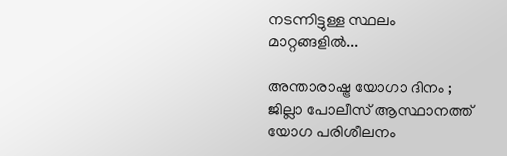നടന്നിട്ടുള്ള സ്ഥലം മാറ്റങ്ങളിൽ...

അന്താരാഷ്ട്ര യോഗാ ദിനം ; ജില്ലാ പോലീസ് ആസ്ഥാനത്ത് യോഗ പരിശീലനം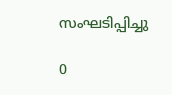സംഘടിപ്പിച്ചു

0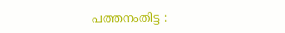പത്തനംതിട്ട :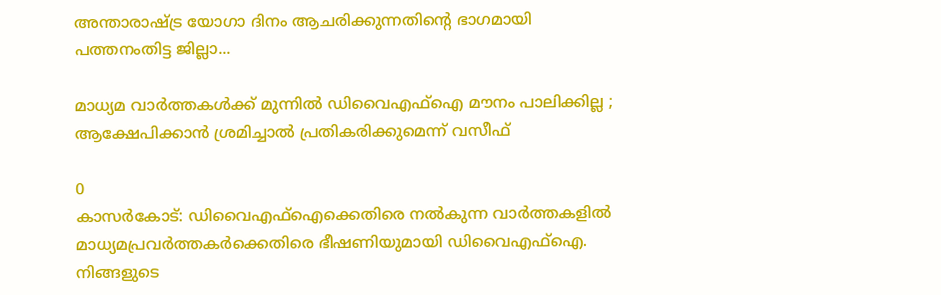അന്താരാഷ്ട്ര യോഗാ ദിനം ആചരിക്കുന്നതിന്റെ ഭാഗമായി പത്തനംതിട്ട ജില്ലാ...

മാധ്യമ വാർത്തകൾക്ക് മുന്നിൽ ഡിവൈഎഫ്ഐ മൗനം പാലിക്കില്ല ; ആക്ഷേപിക്കാൻ ശ്രമിച്ചാൽ പ്രതികരിക്കുമെന്ന് വസീഫ്

0
കാസര്‍കോട്: ഡിവൈഎഫ്ഐക്കെതിരെ നൽകുന്ന വാർത്തകളിൽ മാധ്യമപ്രവര്‍ത്തകര്‍ക്കെതിരെ ഭീഷണിയുമായി ഡിവൈഎഫ്‌ഐ. നിങ്ങളുടെ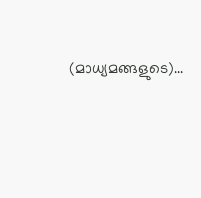(മാധ്യമങ്ങളുടെ)...